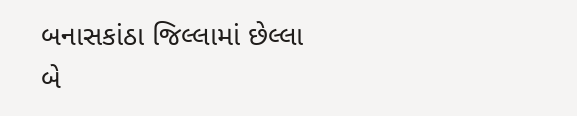બનાસકાંઠા જિલ્લામાં છેલ્લા બે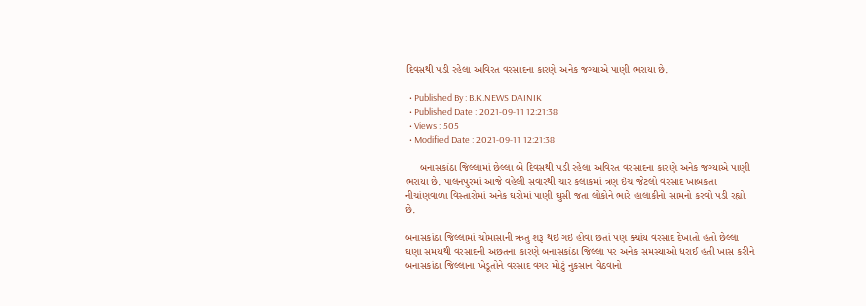દિવસથી પડી રહેલા અવિરત વરસાદના કારણે અનેક જગ્યાએ પાણી ભરાયા છે.

  • Published By : B.K.NEWS DAINIK
  • Published Date : 2021-09-11 12:21:38
  • Views : 505
  • Modified Date : 2021-09-11 12:21:38

     બનાસકાંઠા જિલ્લામાં છેલ્લા બે દિવસથી પડી રહેલા અવિરત વરસાદના કારણે અનેક જગ્યાએ પાણી ભરાયા છે. પાલનપુરમાં આજે વહેલી સવારથી ચાર કલાકમાં ત્રણ ઇંચ જેટલો વરસાદ ખાબકતા નીચાંણવાળા વિસ્તારોમાં અનેક ઘરોમાં પાણી ઘુસી જતા લોકોને ભારે હાલાકીનો સામનો કરવો પડી રહ્યો છે.

બનાસકાંઠા જિલ્લામાં ચોમાસાની ઋતુ શરૂ થઇ ગઇ હોવા છતાં પણ ક્યાંય વરસાદ દેખાતો હતો છેલ્લા ઘણા સમયથી વરસાદની અછતના કારણે બનાસકાંઠા જિલ્લા પર અનેક સમસ્યાઓ ધરાઈ હતી ખાસ કરીને બનાસકાંઠા જિલ્લાના ખેડૂતોને વરસાદ વગર મોટું નુકસાન વેઠવાનો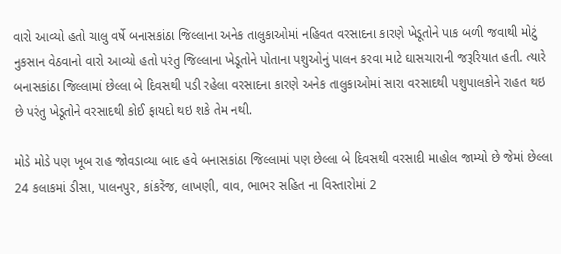વારો આવ્યો હતો ચાલુ વર્ષે બનાસકાંઠા જિલ્લાના અનેક તાલુકાઓમાં નહિવત વરસાદના કારણે ખેડૂતોને પાક બળી જવાથી મોટું નુકસાન વેઠવાનો વારો આવ્યો હતો પરંતુ જિલ્લાના ખેડૂતોને પોતાના પશુઓનું પાલન કરવા માટે ઘાસચારાની જરૂરિયાત હતી. ત્યારે બનાસકાંઠા જિલ્લામાં છેલ્લા બે દિવસથી પડી રહેલા વરસાદના કારણે અનેક તાલુકાઓમાં સારા વરસાદથી પશુપાલકોને રાહત થઇ છે પરંતુ ખેડૂતોને વરસાદથી કોઈ ફાયદો થઇ શકે તેમ નથી.

મોડે મોડે પણ ખૂબ રાહ જોવડાવ્યા બાદ હવે બનાસકાંઠા જિલ્લામાં પણ છેલ્લા બે દિવસથી વરસાદી માહોલ જામ્યો છે જેમાં છેલ્લા 24 કલાકમાં ડીસા, પાલનપુર, કાંકરેંજ, લાખણી, વાવ, ભાભર સહિત ના વિસ્તારોમાં 2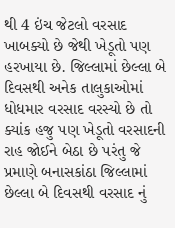થી 4 ઇંચ જેટલો વરસાદ ખાબક્યો છે જેથી ખેડૂતો પણ હરખાયા છે. જિલ્લામાં છેલ્લા બે દિવસથી અનેક તાલુકાઓમાં ધોધમાર વરસાદ વરસ્યો છે તો ક્યાંક હજુ પણ ખેડૂતો વરસાદની રાહ જોઈને બેઠા છે પરંતુ જે પ્રમાણે બનાસકાંઠા જિલ્લામાં છેલ્લા બે દિવસથી વરસાદ નું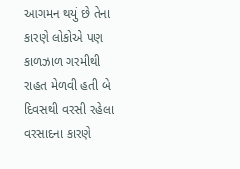આગમન થયું છે તેના કારણે લોકોએ પણ કાળઝાળ ગરમીથી રાહત મેળવી હતી બે દિવસથી વરસી રહેલા વરસાદના કારણે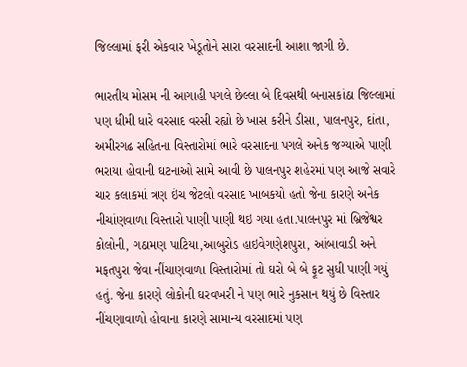જિલ્લામાં ફરી એકવાર ખેડૂતોને સારા વરસાદની આશા જાગી છે.

ભારતીય મોસમ ની આગાહી પગલે છેલ્લા બે દિવસથી બનાસકાંઠા જિલ્લામાં પણ ધીમી ધારે વરસાદ વરસી રહ્યો છે ખાસ કરીને ડીસા, પાલનપુર, દાંતા, અમીરગઢ સહિતના વિસ્તારોમાં ભારે વરસાદના પગલે અનેક જગ્યાએ પાણી ભરાયા હોવાની ઘટનાઓ સામે આવી છે પાલનપુર શહેરમાં પણ આજે સવારે ચાર કલાકમાં ત્રણ ઇંચ જેટલો વરસાદ ખાબકયો હતો જેના કારણે અનેક નીચાંણવાળા વિસ્તારો પાણી પાણી થઇ ગયા હતા.પાલનપુર માં બ્રિજેશ્વર કોલોની, ગઠામણ પાટિયા,આબુરોડ હાઇવેગણેશપુરા, આંબાવાડી અને મફતપુરા જેવા નીંચાણવાળા વિસ્તારોમાં તો ઘરો બે બે ફૂટ સુધી પાણી ગયું હતું. જેના કારણે લોકોની ઘરવખરી ને પણ ભારે નુકસાન થયું છે વિસ્તાર નીંચણાવાળો હોવાના કારણે સામાન્ય વરસાદમાં પણ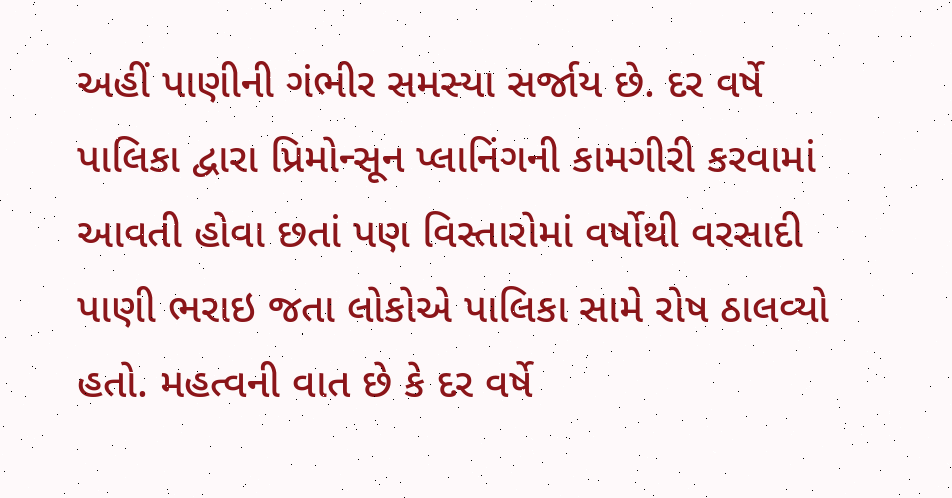અહીં પાણીની ગંભીર સમસ્યા સર્જાય છે. દર વર્ષે પાલિકા દ્વારા પ્રિમોન્સૂન પ્લાનિંગની કામગીરી કરવામાં આવતી હોવા છતાં પણ વિસ્તારોમાં વર્ષોથી વરસાદી પાણી ભરાઇ જતા લોકોએ પાલિકા સામે રોષ ઠાલવ્યો હતો. મહત્વની વાત છે કે દર વર્ષે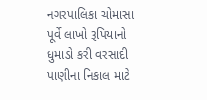નગરપાલિકા ચોમાસા પૂર્વે લાખો રૂપિયાનો ધુમાડો કરી વરસાદી પાણીના નિકાલ માટે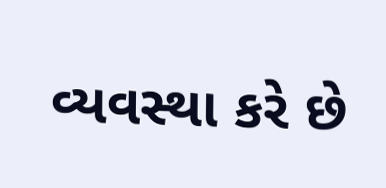વ્યવસ્થા કરે છે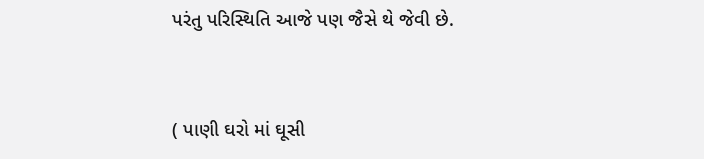પરંતુ પરિસ્થિતિ આજે પણ જૈસે થે જેવી છે.



( પાણી ઘરો માં ઘૂસી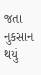જતા નુકસાન થયું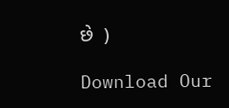છે  )

Download Our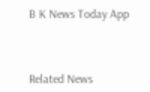B K News Today App



Related News